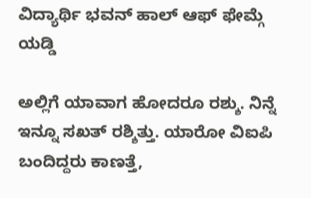ವಿದ್ಯಾರ್ಥಿ ಭವನ್ ಹಾಲ್ ಆಫ್ ಫೇಮ್ಗೆ ಯಡ್ಡಿ

ಅಲ್ಲಿಗೆ ಯಾವಾಗ ಹೋದರೂ ರಶ್ಶು. ನಿನ್ನೆ ಇನ್ನೂ ಸಖತ್ ರಶ್ಶಿತ್ತು. ಯಾರೋ ವಿಐಪಿ ಬಂದಿದ್ದರು ಕಾಣತ್ತೆ,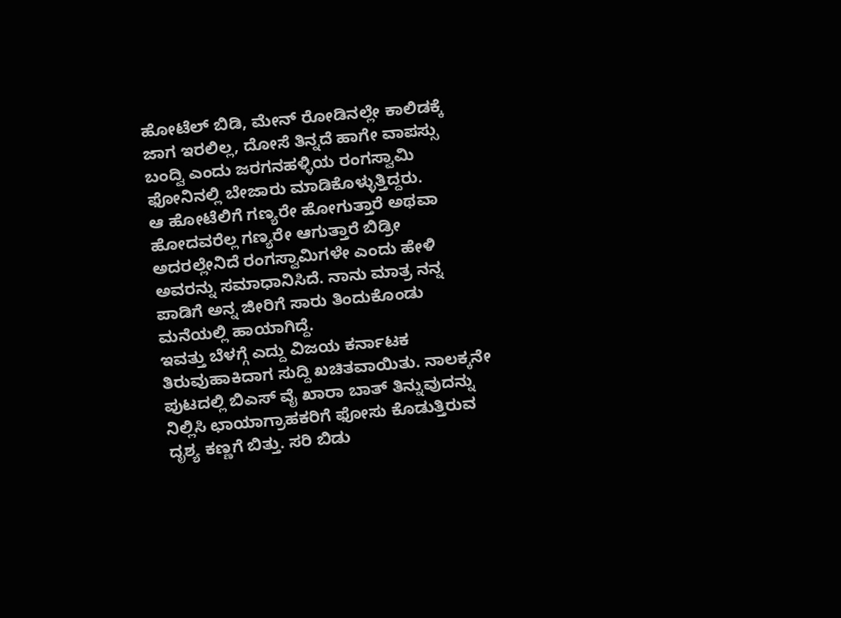ಹೋಟೆಲ್ ಬಿಡಿ, ಮೇನ್ ರೋಡಿನಲ್ಲೇ ಕಾಲಿಡಕ್ಕೆ ಜಾಗ ಇರಲಿಲ್ಲ, ದೋಸೆ ತಿನ್ನದೆ ಹಾಗೇ ವಾಪಸ್ಸು ಬಂದ್ವಿ ಎಂದು ಜರಗನಹಳ್ಳಿಯ ರಂಗಸ್ವಾಮಿ ಫೋನಿನಲ್ಲಿ ಬೇಜಾರು ಮಾಡಿಕೊಳ್ಳುತ್ತಿದ್ದರು.
ಆ ಹೋಟೆಲಿಗೆ ಗಣ್ಯರೇ ಹೋಗುತ್ತಾರೆ ಅಥವಾ ಹೋದವರೆಲ್ಲ ಗಣ್ಯರೇ ಆಗುತ್ತಾರೆ ಬಿಡ್ರೀ ಅದರಲ್ಲೇನಿದೆ ರಂಗಸ್ವಾಮಿಗಳೇ ಎಂದು ಹೇಳಿ ಅವರನ್ನು ಸಮಾಧಾನಿಸಿದೆ. ನಾನು ಮಾತ್ರ ನನ್ನ ಪಾಡಿಗೆ ಅನ್ನ ಜೀರಿಗೆ ಸಾರು ತಿಂದುಕೊಂಡು ಮನೆಯಲ್ಲಿ ಹಾಯಾಗಿದ್ದೆ.
ಇವತ್ತು ಬೆಳಗ್ಗೆ ಎದ್ದು ವಿಜಯ ಕರ್ನಾಟಕ ತಿರುವುಹಾಕಿದಾಗ ಸುದ್ದಿ ಖಚಿತವಾಯಿತು. ನಾಲಕ್ಕನೇ ಪುಟದಲ್ಲಿ ಬಿಎಸ್ ವೈ ಖಾರಾ ಬಾತ್ ತಿನ್ನುವುದನ್ನು ನಿಲ್ಲಿಸಿ ಛಾಯಾಗ್ರಾಹಕರಿಗೆ ಫೋಸು ಕೊಡುತ್ತಿರುವ ದೃಶ್ಯ ಕಣ್ಣಗೆ ಬಿತ್ತು. ಸರಿ ಬಿಡು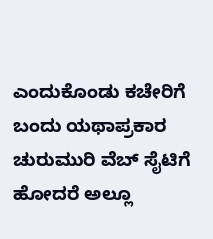ಎಂದುಕೊಂಡು ಕಚೇರಿಗೆ ಬಂದು ಯಥಾಪ್ರಕಾರ ಚುರುಮುರಿ ವೆಬ್ ಸೈಟಿಗೆ ಹೋದರೆ ಅಲ್ಲೂ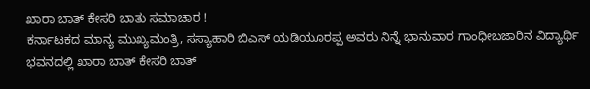ಖಾರಾ ಬಾತ್ ಕೇಸರಿ ಬಾತು ಸಮಾಚಾರ !
ಕರ್ನಾಟಕದ ಮಾನ್ಯ ಮುಖ್ಯಮಂತ್ರಿ, ಸಸ್ಯಾಹಾರಿ ಬಿಎಸ್ ಯಡಿಯೂರಪ್ಪ ಅವರು ನಿನ್ನೆ ಭಾನುವಾರ ಗಾಂಧೀಬಜಾರಿನ ವಿದ್ಯಾರ್ಥಿ ಭವನದಲ್ಲಿ ಖಾರಾ ಬಾತ್ ಕೇಸರಿ ಬಾತ್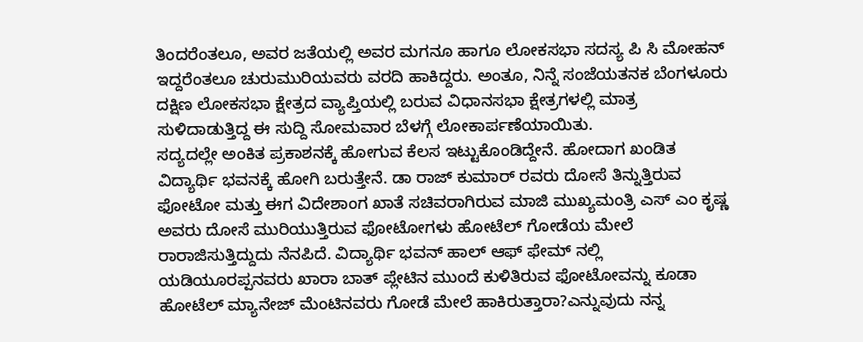ತಿಂದರೆಂತಲೂ, ಅವರ ಜತೆಯಲ್ಲಿ ಅವರ ಮಗನೂ ಹಾಗೂ ಲೋಕಸಭಾ ಸದಸ್ಯ ಪಿ ಸಿ ಮೋಹನ್ ಇದ್ದರೆಂತಲೂ ಚುರುಮುರಿಯವರು ವರದಿ ಹಾಕಿದ್ದರು. ಅಂತೂ, ನಿನ್ನೆ ಸಂಜೆಯತನಕ ಬೆಂಗಳೂರು ದಕ್ಷಿಣ ಲೋಕಸಭಾ ಕ್ಷೇತ್ರದ ವ್ಯಾಪ್ತಿಯಲ್ಲಿ ಬರುವ ವಿಧಾನಸಭಾ ಕ್ಷೇತ್ರಗಳಲ್ಲಿ ಮಾತ್ರ ಸುಳಿದಾಡುತ್ತಿದ್ದ ಈ ಸುದ್ದಿ ಸೋಮವಾರ ಬೆಳಗ್ಗೆ ಲೋಕಾರ್ಪಣೆಯಾಯಿತು.
ಸದ್ಯದಲ್ಲೇ ಅಂಕಿತ ಪ್ರಕಾಶನಕ್ಕೆ ಹೋಗುವ ಕೆಲಸ ಇಟ್ಟುಕೊಂಡಿದ್ದೇನೆ. ಹೋದಾಗ ಖಂಡಿತ ವಿದ್ಯಾರ್ಥಿ ಭವನಕ್ಕೆ ಹೋಗಿ ಬರುತ್ತೇನೆ. ಡಾ ರಾಜ್ ಕುಮಾರ್ ರವರು ದೋಸೆ ತಿನ್ನುತ್ತಿರುವ ಫೋಟೋ ಮತ್ತು ಈಗ ವಿದೇಶಾಂಗ ಖಾತೆ ಸಚಿವರಾಗಿರುವ ಮಾಜಿ ಮುಖ್ಯಮಂತ್ರಿ ಎಸ್ ಎಂ ಕೃಷ್ಣ ಅವರು ದೋಸೆ ಮುರಿಯುತ್ತಿರುವ ಫೋಟೋಗಳು ಹೋಟೆಲ್ ಗೋಡೆಯ ಮೇಲೆ ರಾರಾಜಿಸುತ್ತಿದ್ದುದು ನೆನಪಿದೆ. ವಿದ್ಯಾರ್ಥಿ ಭವನ್ ಹಾಲ್ ಆಫ್ ಫೇಮ್ ನಲ್ಲಿ ಯಡಿಯೂರಪ್ಪನವರು ಖಾರಾ ಬಾತ್ ಪ್ಲೇಟಿನ ಮುಂದೆ ಕುಳಿತಿರುವ ಫೋಟೋವನ್ನು ಕೂಡಾ ಹೋಟೆಲ್ ಮ್ಯಾನೇಜ್ ಮೆಂಟಿನವರು ಗೋಡೆ ಮೇಲೆ ಹಾಕಿರುತ್ತಾರಾ?ಎನ್ನುವುದು ನನ್ನ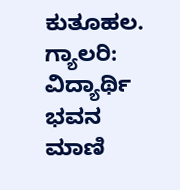ಕುತೂಹಲ.
ಗ್ಯಾಲರಿ: ವಿದ್ಯಾರ್ಥಿ ಭವನ ಮಾಣಿ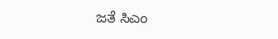ಜತೆ ಸಿಎಂ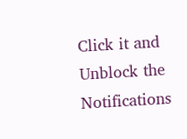Click it and Unblock the Notifications